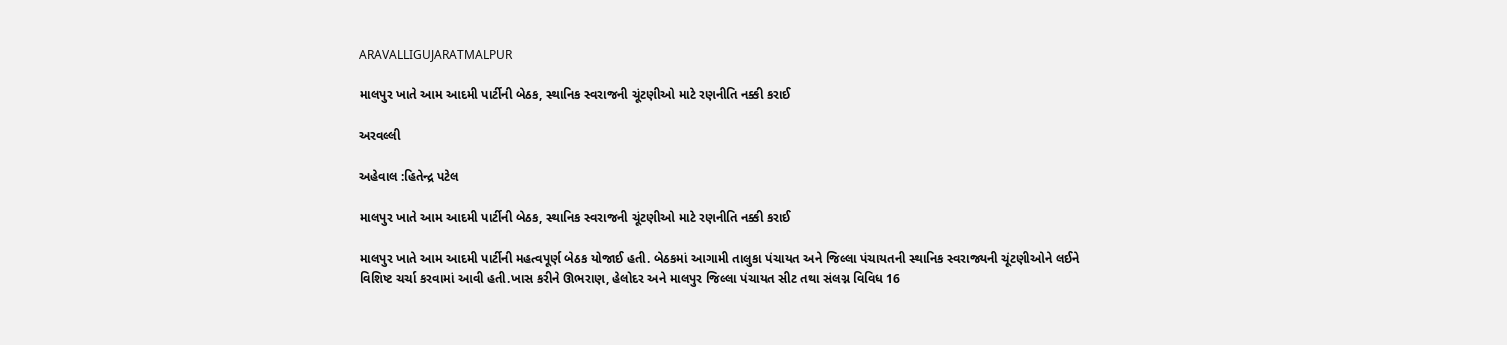ARAVALLIGUJARATMALPUR

માલપુર ખાતે આમ આદમી પાર્ટીની બેઠક, સ્થાનિક સ્વરાજની ચૂંટણીઓ માટે રણનીતિ નક્કી કરાઈ

અરવલ્લી

અહેવાલ :હિતેન્દ્ર પટેલ

માલપુર ખાતે આમ આદમી પાર્ટીની બેઠક, સ્થાનિક સ્વરાજની ચૂંટણીઓ માટે રણનીતિ નક્કી કરાઈ

માલપુર ખાતે આમ આદમી પાર્ટીની મહત્વપૂર્ણ બેઠક યોજાઈ હતી. બેઠકમાં આગામી તાલુકા પંચાયત અને જિલ્લા પંચાયતની સ્થાનિક સ્વરાજ્યની ચૂંટણીઓને લઈને વિશિષ્ટ ચર્ચા કરવામાં આવી હતી.ખાસ કરીને ઊભરાણ, હેલોદર અને માલપુર જિલ્લા પંચાયત સીટ તથા સંલગ્ન વિવિધ 16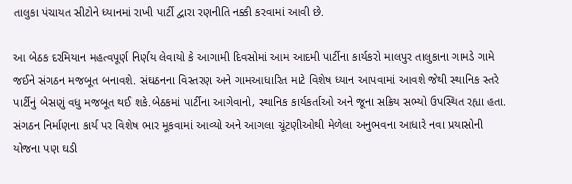તાલુકા પંચાયત સીટોને ધ્યાનમાં રાખી પાર્ટી દ્વારા રણનીતિ નક્કી કરવામાં આવી છે.

આ બેઠક દરમિયાન મહત્વપૂર્ણ નિર્ણય લેવાયો કે આગામી દિવસોમાં આમ આદમી પાર્ટીના કાર્યકરો માલપુર તાલુકાના ગામડે ગામે જઈને સંગઠન મજબૂત બનાવશે. સંઘઠનના વિસ્તરણ અને ગામઆધારિત માટે વિશેષ ધ્યાન આપવામાં આવશે જેથી સ્થાનિક સ્તરે પાર્ટીનું બેસણું વધુ મજબૂત થઈ શકે.બેઠકમાં પાર્ટીના આગેવાનો, સ્થાનિક કાર્યકર્તાઓ અને જૂના સક્રિય સભ્યો ઉપસ્થિત રહ્યા હતા. સંગઠન નિર્માણના કાર્ય પર વિશેષ ભાર મૂકવામાં આવ્યો અને આગલા ચૂંટણીઓથી મેળેલા અનુભવના આધારે નવા પ્રયાસોની યોજના પણ ઘડી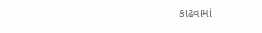કાઢવામાં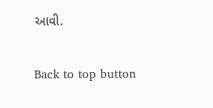આવી.

Back to top button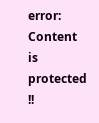error: Content is protected !!